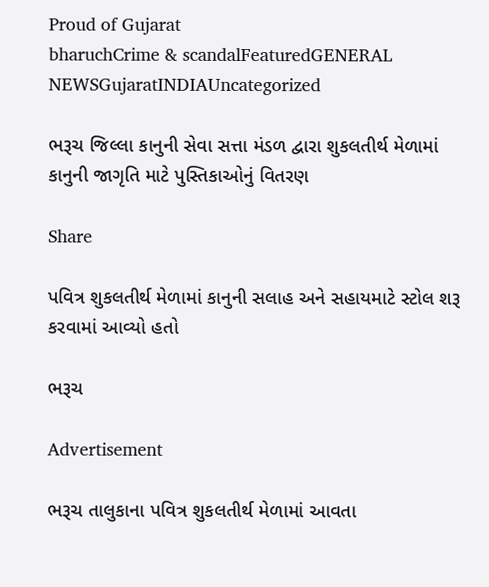Proud of Gujarat
bharuchCrime & scandalFeaturedGENERAL NEWSGujaratINDIAUncategorized

ભરૂચ જિલ્લા કાનુની સેવા સત્તા મંડળ દ્વારા શુકલતીર્થ મેળામાં કાનુની જાગૃતિ માટે પુસ્તિકાઓનું વિતરણ

Share

પવિત્ર શુકલતીર્થ મેળામાં કાનુની સલાહ અને સહાયમાટે સ્ટોલ શરૂ કરવામાં આવ્યો હતો

ભરૂચ

Advertisement

ભરૂચ તાલુકાના પવિત્ર શુકલતીર્થ મેળામાં આવતા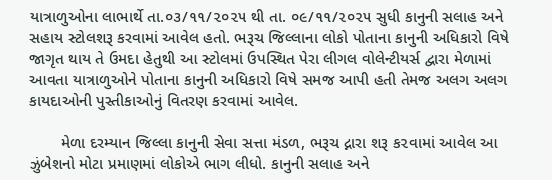યાત્રાળુઓના લાભાર્થે તા.૦૩/૧૧/૨૦૨૫ થી તા. ૦૯/૧૧/૨૦૨૫ સુધી કાનુની સલાહ અને સહાય સ્ટોલશરૂ કરવામાં આવેલ હતો. ભરૂચ જિલ્લાના લોકો પોતાના કાનુની અધિકારો વિષે જાગૃત થાય તે ઉમદા હેતુથી આ સ્ટોલમાં ઉપસ્થિત પેરા લીગલ વોલેન્ટીયર્સ દ્વારા મેળામાં આવતા યાત્રાળુઓને પોતાના કાનુની અધિકારો વિષે સમજ આપી હતી તેમજ અલગ અલગ કાયદાઓની પુસ્તીકાઓનું વિતરણ કરવામાં આવેલ.

       મેળા દરમ્યાન જિલ્લા કાનુની સેવા સત્તા મંડળ, ભરૂચ દ્નારા શરૂ ક૨વામાં આવેલ આ ઝુંબેશનો મોટા પ્રમાણમાં લોકોએ ભાગ લીધો. કાનુની સલાહ અને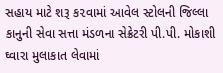સહાય માટે શરૂ ક૨વામાં આવેલ સ્ટોલની જિલ્લા કાનુની સેવા સત્તા મંડળના સેક્રેટરી પી.પી. મોકાશી ઘ્વારા મુલાકાત લેવામાં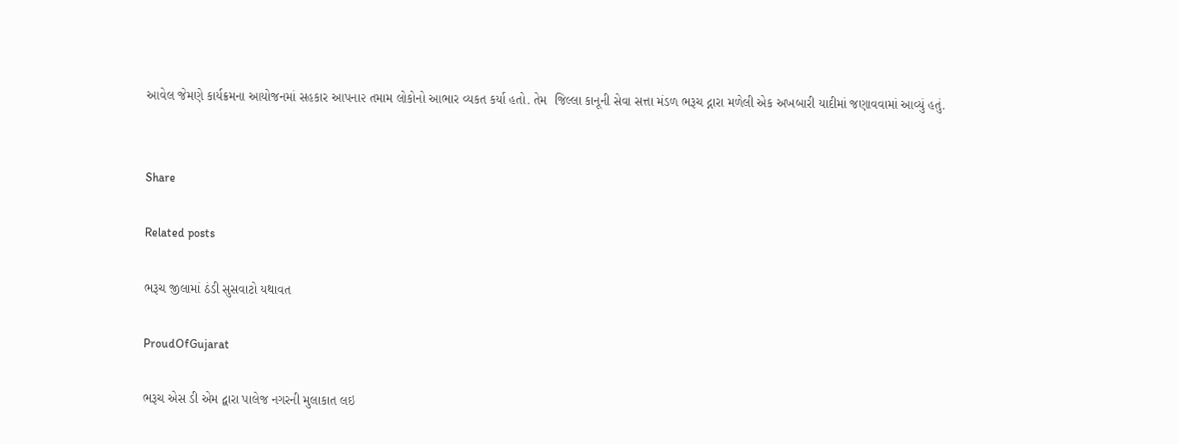આવેલ જેમણે કાર્યક્રમના આયોજનમાં સહકાર આપના૨ તમામ લોકોનો આભાર વ્યકત કર્યા હતો. તેમ  જિલ્લા કાનૂની સેવા સત્તા મંડળ ભરૂચ દ્નારા મળેલી એક અખબારી યાદીમાં જણાવવામાં આવ્યું હતું.


Share

Related posts

ભરૂચ જીલામાં ઠંડી સુસવાટો યથાવત

ProudOfGujarat

ભરૂચ એસ ડી એમ દ્વારા પાલેજ નગરની મુલાકાત લઇ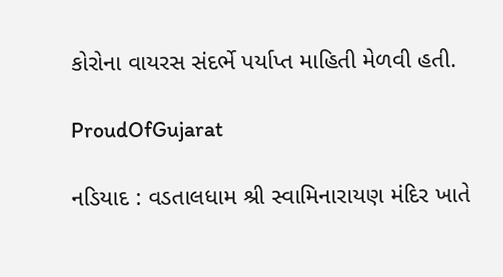કોરોના વાયરસ સંદર્ભે પર્યાપ્ત માહિતી મેળવી હતી.

ProudOfGujarat

નડિયાદ : વડતાલધામ શ્રી સ્વામિનારાયણ મંદિર ખાતે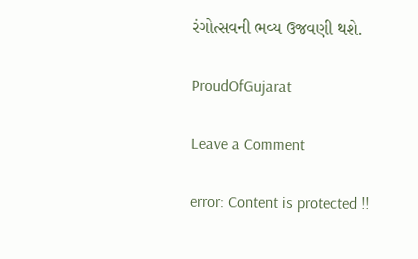રંગોત્સવની ભવ્ય ઉજવણી થશે.

ProudOfGujarat

Leave a Comment

error: Content is protected !!